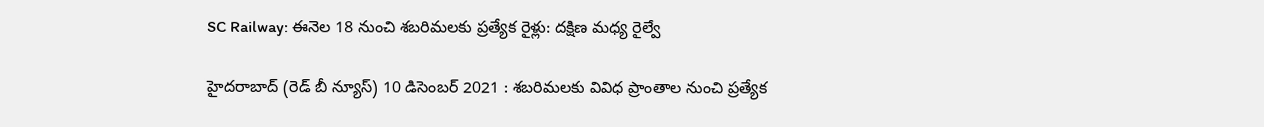SC Railway: ఈనెల 18 నుంచి శబరిమలకు ప్రత్యేక రైళ్లు: దక్షిణ మధ్య రైల్వే

హైదరాబాద్‌ (రెడ్ బీ న్యూస్) 10 డిసెంబర్ 2021 : శబరిమలకు వివిధ ప్రాంతాల నుంచి ప్రత్యేక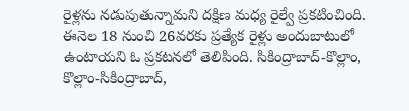రైళ్లను నడుపుతున్నామని దక్షిణ మధ్య రైల్వే ప్రకటించింది. ఈనెల 18 నుంచి 26వరకు ప్రత్యేక రైళ్లు అందుబాటులో ఉంటాయని ఓ ప్రకటనలో తెలిపింది. సికింద్రాబాద్-కొల్లాం, కొల్లాం-సికింద్రాబాద్‌,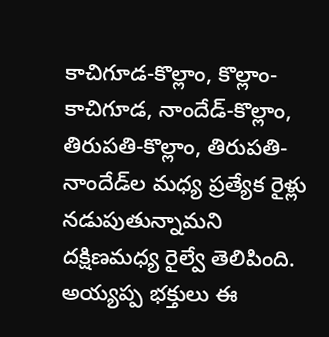కాచిగూడ-కొల్లాం, కొల్లాం-కాచిగూడ, నాందేడ్‌-కొల్లాం, తిరుపతి-కొల్లాం, తిరుపతి-నాందేడ్‌ల మధ్య ప్రత్యేక రైళ్లు నడుపుతున్నామని దక్షిణమధ్య రైల్వే తెలిపింది. అయ్యప్ప భక్తులు ఈ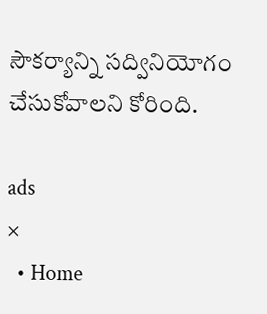సౌకర్యాన్ని సద్వినియోగం చేసుకోవాలని కోరింది.

ads
×
  • Home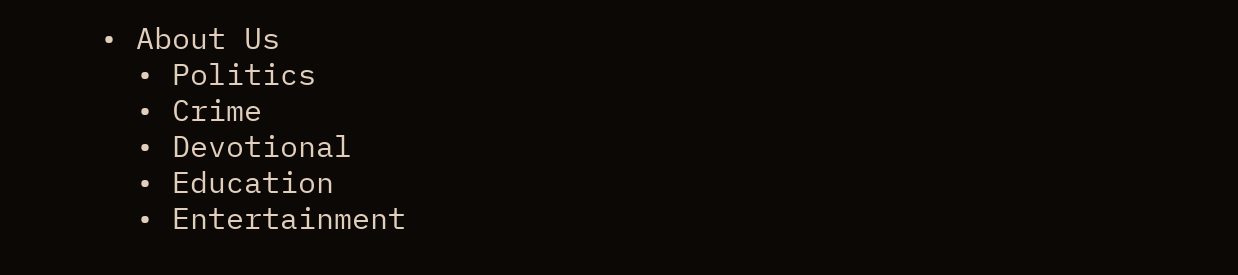• About Us
  • Politics
  • Crime
  • Devotional
  • Education
  • Entertainment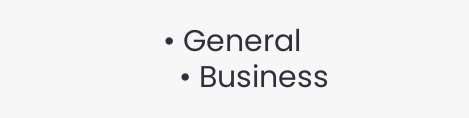• General
  • Business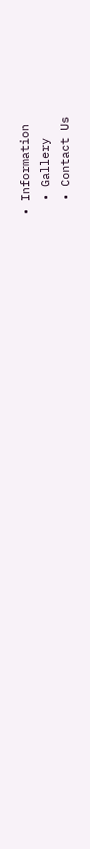• Information
  • Gallery
  • Contact Us